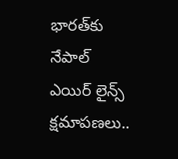భారత్‍కు నేపాల్ ఎయిర్ లైన్స్ క్షమాపణలు..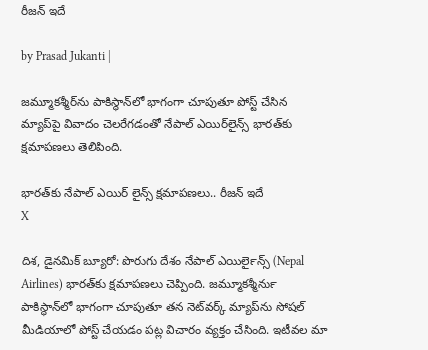రీజన్ ఇదే

by Prasad Jukanti |

జమ్మూకశ్మీర్‌ను పాకిస్థాన్‌లో భాగంగా చూపుతూ పోస్ట్ చేసిన మ్యాప్‌పై వివాదం చెలరేగడంతో నేపాల్ ఎయిర్‌లైన్స్ భారత్‌కు క్షమాపణలు తెలిపింది.

భారత్‍కు నేపాల్ ఎయిర్ లైన్స్ క్షమాపణలు.. రీజన్ ఇదే
X

దిశ, డైనమిక్ బ్యూరో: పొరుగు దేశం నేపాల్ ఎయిర్‍లైన్స్ (Nepal Airlines) భారత్‍కు క్షమాపణలు చెప్పింది. జమ్మూకశ్మీర్‍ను పాకిస్థాన్‍లో భాగంగా చూపుతూ తన నెట్‍వర్క్ మ్యాప్‍ను సోషల్ మీడియాలో పోస్ట్ చేయడం పట్ల విచారం వ్యక్తం చేసింది. ఇటీవల మా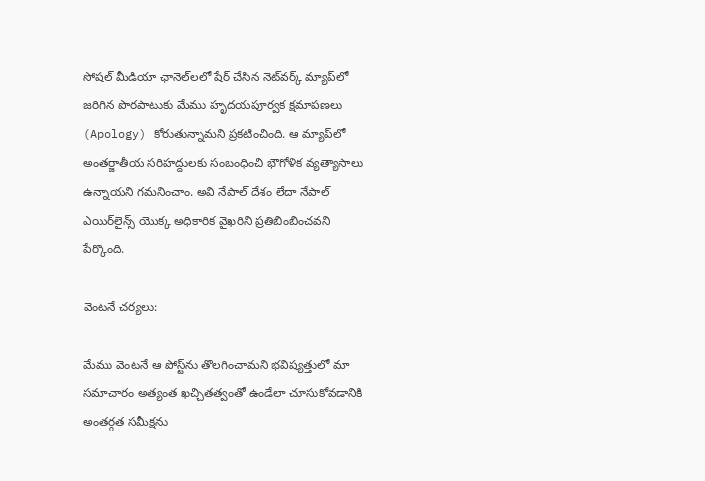సోషల్ మీడియా ఛానెల్‌లలో షేర్ చేసిన నెట్‌వర్క్ మ్యాప్‌లో జరిగిన పొరపాటుకు మేము హృదయపూర్వక క్షమాపణలు (Apology) కోరుతున్నామని ప్రకటించింది. ఆ మ్యాప్‌లో అంతర్జాతీయ సరిహద్దులకు సంబంధించి భౌగోళిక వ్యత్యాసాలు ఉన్నాయని గమనించాం. అవి నేపాల్ దేశం లేదా నేపాల్ ఎయిర్‌లైన్స్ యొక్క అధికారిక వైఖరిని ప్రతిబింబించవని పేర్కొంది.

వెంటనే చర్యలు:

మేము వెంటనే ఆ పోస్ట్‌ను తొలగించామని భవిష్యత్తులో మా సమాచారం అత్యంత ఖచ్చితత్వంతో ఉండేలా చూసుకోవడానికి అంతర్గత సమీక్షను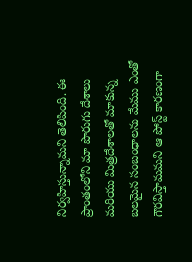నిర్వహిస్తున్నామని తెలిపింది. ఈ ప్రాంతంలోని మా పొరుగు దేశాలు మరియు మిత్రదేశాలతో మాకున్న బలమైన సంబంధాలను మేము ఎంతో గౌరవిస్తామమని ఆ పోస్ట్ కారణంగా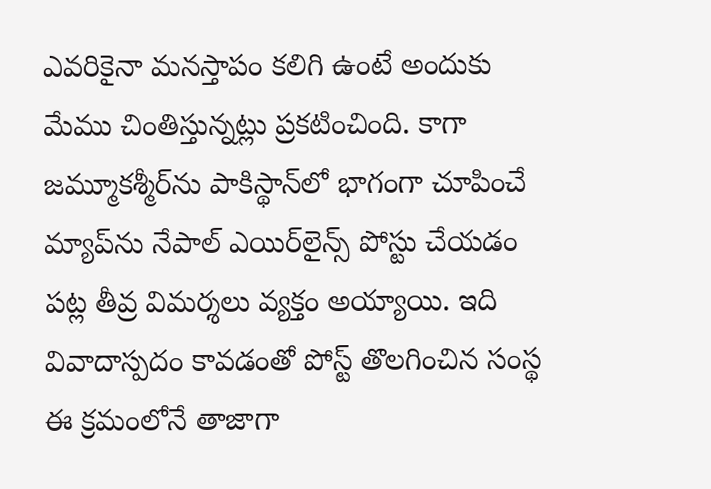ఎవరికైనా మనస్తాపం కలిగి ఉంటే అందుకు మేము చింతిస్తున్నట్లు ప్రకటించింది. కాగా జమ్మూకశ్మీర్‌ను పాకిస్థాన్‌లో భాగంగా చూపించే మ్యాప్‌ను నేపాల్‌ ఎయిర్‌లైన్స్‌ పోస్టు చేయడం పట్ల తీవ్ర విమర్శలు వ్యక్తం అయ్యాయి. ఇది వివాదాస్పదం కావడంతో పోస్ట్‌ తొలగించిన సంస్థ ఈ క్రమంలోనే తాజాగా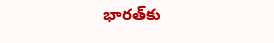భారత్‌కు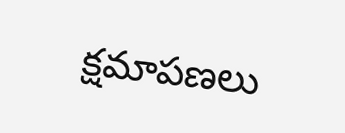క్షమాపణలు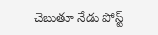చెబుతూ నేడు పోస్ట్‌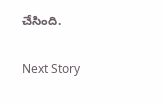చేసింది.

Next Story